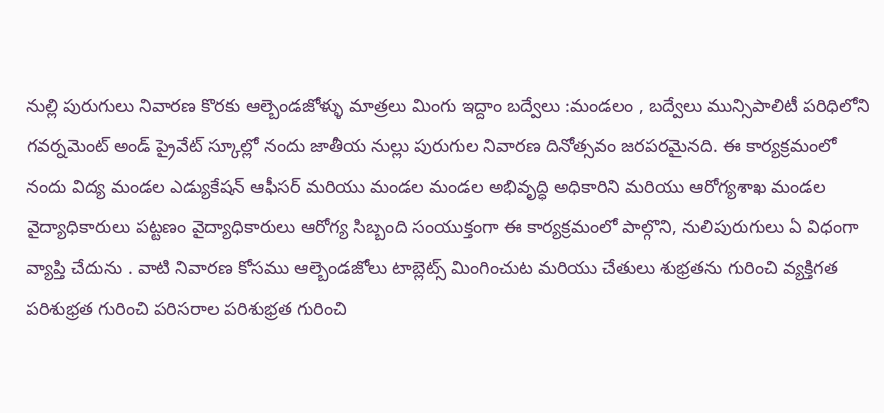నుల్లి పురుగులు నివారణ కొరకు ఆల్బెండజోళ్ళు మాత్రలు మింగు ఇద్దాం బద్వేలు :మండలం , బద్వేలు మున్సిపాలిటీ పరిధిలోని గవర్నమెంట్ అండ్ ప్రైవేట్ స్కూల్లో నందు జాతీయ నుల్లు పురుగుల నివారణ దినోత్సవం జరపరమైనది. ఈ కార్యక్రమంలో నందు విద్య మండల ఎడ్యుకేషన్ ఆఫీసర్ మరియు మండల మండల అభివృద్ధి అధికారిని మరియు ఆరోగ్యశాఖ మండల వైద్యాధికారులు పట్టణం వైద్యాధికారులు ఆరోగ్య సిబ్బంది సంయుక్తంగా ఈ కార్యక్రమంలో పాల్గొని, నులిపురుగులు ఏ విధంగా వ్యాప్తి చేదును . వాటి నివారణ కోసము ఆల్బెండజోలు టాబ్లెట్స్ మింగించుట మరియు చేతులు శుభ్రతను గురించి వ్యక్తిగత పరిశుభ్రత గురించి పరిసరాల పరిశుభ్రత గురించి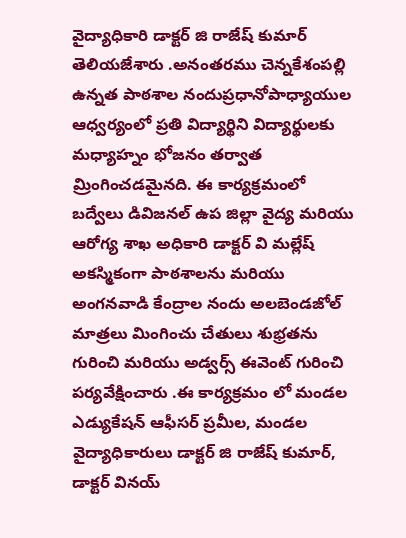వైద్యాధికారి డాక్టర్ జి రాజేష్ కుమార్ తెలియజేశారు .అనంతరము చెన్నకేశంపల్లి ఉన్నత పాఠశాల నందుప్రధానోపాధ్యాయుల ఆధ్వర్యంలో ప్రతి విద్యార్థిని విద్యార్థులకు మధ్యాహ్నం భోజనం తర్వాత మ్రింగించడమైనది. ఈ కార్యక్రమంలో బద్వేలు డివిజనల్ ఉప జిల్లా వైద్య మరియు ఆరోగ్య శాఖ అధికారి డాక్టర్ వి మల్లేష్ అకస్మికంగా పాఠశాలను మరియు అంగనవాడి కేంద్రాల నందు అలబెండజోల్ మాత్రలు మింగించు చేతులు శుభ్రతను గురించి మరియు అడ్వర్స్ ఈవెంట్ గురించి పర్యవేక్షించారు .ఈ కార్యక్రమం లో మండల ఎడ్యుకేషన్ ఆఫీసర్ ప్రమీల, మండల వైద్యాధికారులు డాక్టర్ జి రాజేష్ కుమార్, డాక్టర్ వినయ్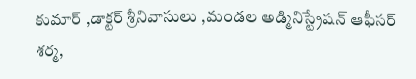కుమార్ ,డాక్టర్ శ్రీనివాసులు ,మండల అడ్మినిస్ట్రేషన్ ఆఫీసర్ శర్మ,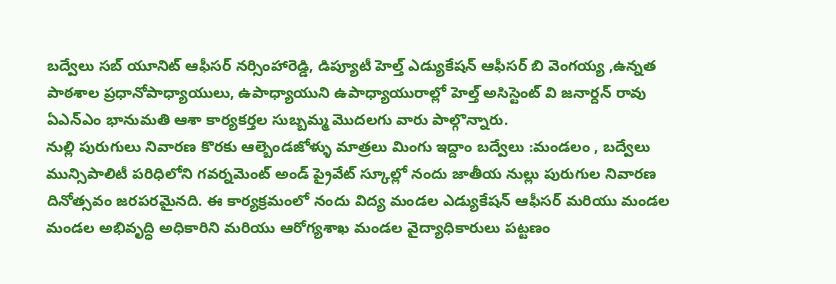బద్వేలు సబ్ యూనిట్ ఆఫీసర్ నర్సింహారెడ్డి, డిప్యూటీ హెల్త్ ఎడ్యుకేషన్ ఆఫీసర్ బి వెంగయ్య ,ఉన్నత పాఠశాల ప్రధానోపాధ్యాయులు, ఉపాధ్యాయుని ఉపాధ్యాయురాల్లో హెల్త్ అసిస్టెంట్ వి జనార్దన్ రావు ఏఎన్ఎం భానుమతి ఆశా కార్యకర్తల సుబ్బమ్మ మొదలగు వారు పాల్గొన్నారు.
నుల్లి పురుగులు నివారణ కొరకు ఆల్బెండజోళ్ళు మాత్రలు మింగు ఇద్దాం బద్వేలు :మండలం , బద్వేలు మున్సిపాలిటీ పరిధిలోని గవర్నమెంట్ అండ్ ప్రైవేట్ స్కూల్లో నందు జాతీయ నుల్లు పురుగుల నివారణ దినోత్సవం జరపరమైనది. ఈ కార్యక్రమంలో నందు విద్య మండల ఎడ్యుకేషన్ ఆఫీసర్ మరియు మండల మండల అభివృద్ధి అధికారిని మరియు ఆరోగ్యశాఖ మండల వైద్యాధికారులు పట్టణం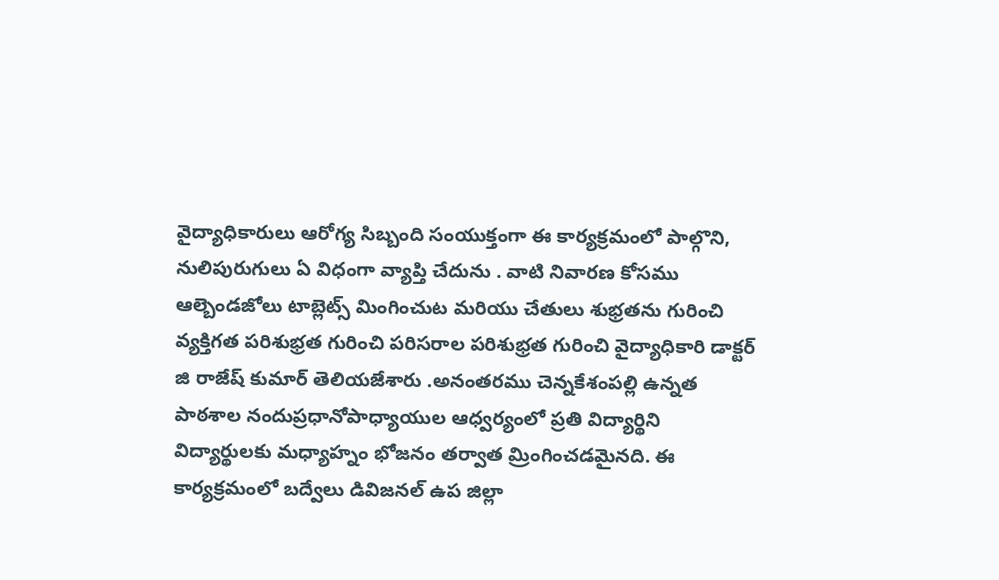వైద్యాధికారులు ఆరోగ్య సిబ్బంది సంయుక్తంగా ఈ కార్యక్రమంలో పాల్గొని, నులిపురుగులు ఏ విధంగా వ్యాప్తి చేదును . వాటి నివారణ కోసము ఆల్బెండజోలు టాబ్లెట్స్ మింగించుట మరియు చేతులు శుభ్రతను గురించి వ్యక్తిగత పరిశుభ్రత గురించి పరిసరాల పరిశుభ్రత గురించి వైద్యాధికారి డాక్టర్ జి రాజేష్ కుమార్ తెలియజేశారు .అనంతరము చెన్నకేశంపల్లి ఉన్నత పాఠశాల నందుప్రధానోపాధ్యాయుల ఆధ్వర్యంలో ప్రతి విద్యార్థిని
విద్యార్థులకు మధ్యాహ్నం భోజనం తర్వాత మ్రింగించడమైనది. ఈ కార్యక్రమంలో బద్వేలు డివిజనల్ ఉప జిల్లా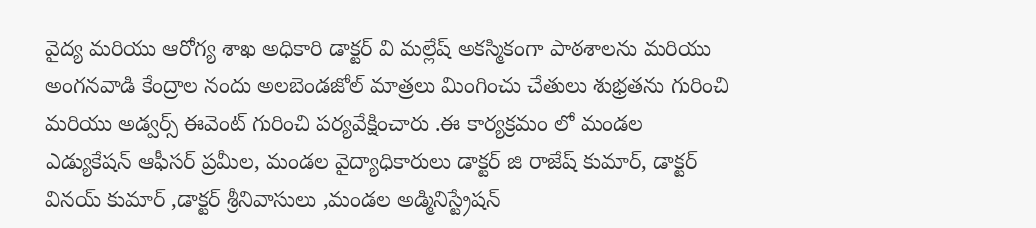వైద్య మరియు ఆరోగ్య శాఖ అధికారి డాక్టర్ వి మల్లేష్ అకస్మికంగా పాఠశాలను మరియు అంగనవాడి కేంద్రాల నందు అలబెండజోల్ మాత్రలు మింగించు చేతులు శుభ్రతను గురించి మరియు అడ్వర్స్ ఈవెంట్ గురించి పర్యవేక్షించారు .ఈ కార్యక్రమం లో మండల ఎడ్యుకేషన్ ఆఫీసర్ ప్రమీల, మండల వైద్యాధికారులు డాక్టర్ జి రాజేష్ కుమార్, డాక్టర్ వినయ్ కుమార్ ,డాక్టర్ శ్రీనివాసులు ,మండల అడ్మినిస్ట్రేషన్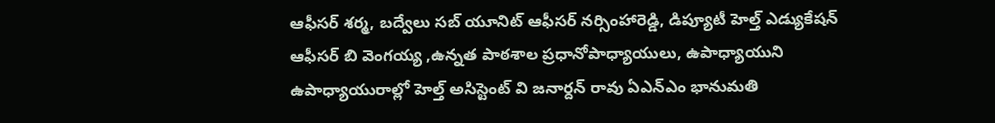ఆఫీసర్ శర్మ, బద్వేలు సబ్ యూనిట్ ఆఫీసర్ నర్సింహారెడ్డి, డిప్యూటీ హెల్త్ ఎడ్యుకేషన్ ఆఫీసర్ బి వెంగయ్య ,ఉన్నత పాఠశాల ప్రధానోపాధ్యాయులు, ఉపాధ్యాయుని ఉపాధ్యాయురాల్లో హెల్త్ అసిస్టెంట్ వి జనార్దన్ రావు ఏఎన్ఎం భానుమతి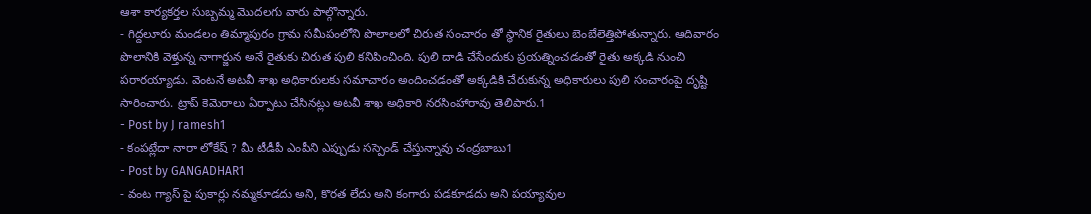ఆశా కార్యకర్తల సుబ్బమ్మ మొదలగు వారు పాల్గొన్నారు.
- గిద్దలూరు మండలం తిమ్మాపురం గ్రామ సమీపంలోని పొలాలలో చిరుత సంచారం తో స్థానిక రైతులు బెంబేలెత్తిపోతున్నారు. ఆదివారం పొలానికి వెళ్తున్న నాగార్జున అనే రైతుకు చిరుత పులి కనిపించింది. పులి దాడి చేసేందుకు ప్రయత్నించడంతో రైతు అక్కడి నుంచి పరారయ్యాడు. వెంటనే అటవీ శాఖ అధికారులకు సమాచారం అందించడంతో అక్కడికి చేరుకున్న అధికారులు పులి సంచారంపై దృష్టి సారించారు. ట్రాప్ కెమెరాలు ఏర్పాటు చేసినట్లు అటవీ శాఖ అధికారి నరసింహారావు తెలిపారు.1
- Post by J ramesh1
- కంపట్లేదా నారా లోకేష్ ? మీ టీడీపీ ఎంపీని ఎప్పుడు సస్పెండ్ చేస్తున్నావు చంద్రబాబు1
- Post by GANGADHAR1
- వంట గ్యాస్ పై పుకార్లు నమ్మకూడదు అని, కొరత లేదు అని కంగారు పడకూడదు అని పయ్యావుల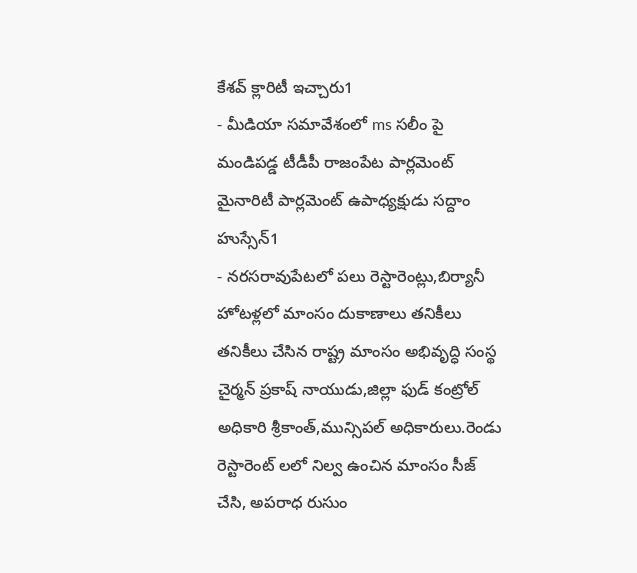కేశవ్ క్లారిటీ ఇచ్చారు1
- మీడియా సమావేశంలో ms సలీం పై మండిపడ్డ టీడీపీ రాజంపేట పార్లమెంట్ మైనారిటీ పార్లమెంట్ ఉపాధ్యక్షుడు సద్దాం హుస్సేన్1
- నరసరావుపేటలో పలు రెస్టారెంట్లు,బిర్యానీ హోటళ్లలో మాంసం దుకాణాలు తనికీలు తనికీలు చేసిన రాష్ట్ర మాంసం అభివృద్ధి సంస్థ చైర్మన్ ప్రకాష్ నాయుడు,జిల్లా ఫుడ్ కంట్రోల్ అధికారి శ్రీకాంత్,మున్సిపల్ అధికారులు.రెండు రెస్టారెంట్ లలో నిల్వ ఉంచిన మాంసం సీజ్ చేసి, అపరాధ రుసుం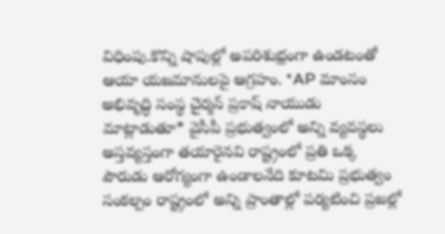విధింపు.కొన్ని షాపుల్లో అపరిశుభ్రంగా ఉండటంతో ఆయా యజమానులపై ఆగ్రహం. *AP మాంసం అభివృద్ధి సంస్థ చైర్మన్ ప్రకాష్ నాయుడు మాట్లాడుతూ* వైసీపీ ప్రభుత్వంలో అన్ని వ్యవస్థలు అస్తవ్యస్తంగా తయారైనవి రాష్ట్రంలో ప్రతి ఒక్క పౌరుడు ఆరోగ్యంగా ఉండాలనేది కూటమి ప్రభుత్వం సంకల్పం రాష్ట్రంలో అన్ని ప్రాంతాల్లో పర్యటించి ప్రజల్లో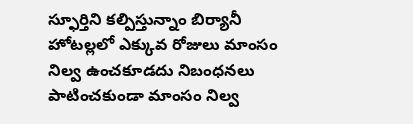స్ఫూర్తిని కల్పిస్తున్నాం బిర్యానీ హోటల్లలో ఎక్కువ రోజులు మాంసం నిల్వ ఉంచకూడదు నిబంధనలు పాటించకుండా మాంసం నిల్వ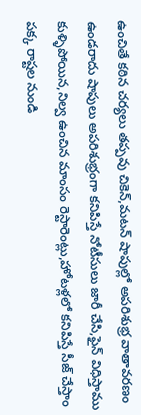ఉంచితే కఠిన చర్యలు తప్పవు చికెన్,మటన్ షాపుల్లో అపరిశుభ్ర వాతావరణం ఉండరాదు షాపులు అపరిశుభ్రంగా కనిపిస్తే నోటీసులు జారీ చేసి,ఫైన్ విధిస్తాము కుళ్ళిపోయిన,నిల్వ ఉంచిన మాంసం రెస్టారెంట్లు,హోటళ్లలో కనిపిస్తే సీజ్ చేస్తాం పక్క రాష్టల నుండి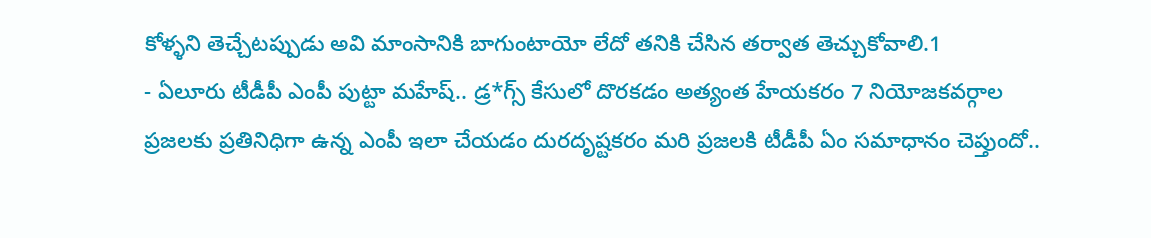కోళ్ళని తెచ్చేటప్పుడు అవి మాంసానికి బాగుంటాయో లేదో తనికి చేసిన తర్వాత తెచ్చుకోవాలి.1
- ఏలూరు టీడీపీ ఎంపీ పుట్టా మహేష్.. డ్ర*గ్స్ కేసులో దొరకడం అత్యంత హేయకరం 7 నియోజకవర్గాల ప్రజలకు ప్రతినిధిగా ఉన్న ఎంపీ ఇలా చేయడం దురదృష్టకరం మరి ప్రజలకి టీడీపీ ఏం సమాధానం చెప్తుందో..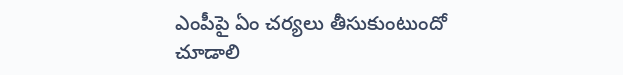ఎంపీపై ఏం చర్యలు తీసుకుంటుందో చూడాలి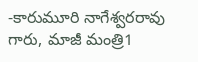-కారుమూరి నాగేశ్వరరావు గారు, మాజీ మంత్రి1